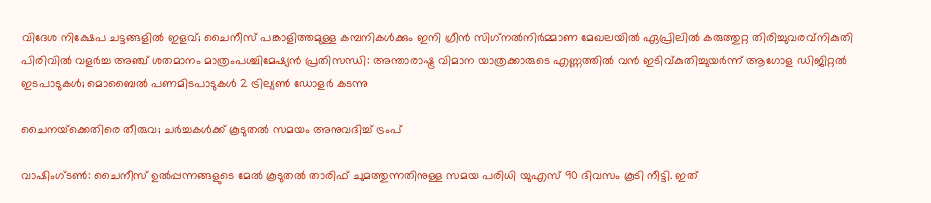വിദേശ നിക്ഷേപ ചട്ടങ്ങളില്‍ ഇളവ്; ചൈനീസ് പങ്കാളിത്തമുള്ള കമ്പനികള്‍ക്കും ഇനി ഗ്രീന്‍ സിഗ്‌നല്‍നിര്‍മ്മാണ മേഖലയില്‍ ഏപ്രിലില്‍ കരുത്തുറ്റ തിരിച്ചുവരവ്നികുതി പിരിവില്‍ വളര്‍ച്ച അഞ്ച് ശതമാനം മാത്രംപശ്ചിമേഷ്യൻ പ്രതിസന്ധി: അന്താരാഷ്ട്ര വിമാന യാത്രക്കാരുടെ എണ്ണത്തിൽ വൻ ഇടിവ്കുതിച്ചുയര്‍ന്ന് ആഗോള ഡിജിറ്റല്‍ ഇടപാടുകള്‍; മൊബൈല്‍ പണമിടപാടുകള്‍ 2 ട്രില്യണ്‍ ഡോളര്‍ കടന്നു

ചൈനയ്‌ക്കെതിരെ തീരുവ; ചര്‍ച്ചകള്‍ക്ക് കൂടുതല്‍ സമയം അനുവദിച്ച് ട്രംപ്

വാഷിംഗ്ടണ്‍: ചൈനീസ് ഉല്‍പ്പന്നങ്ങളുടെ മേല്‍ കൂടുതല്‍ താരിഫ് ചുമത്തുന്നതിനുള്ള സമയ പരിധി യുഎസ് 90 ദിവസം കൂടി നീട്ടി. ഇത്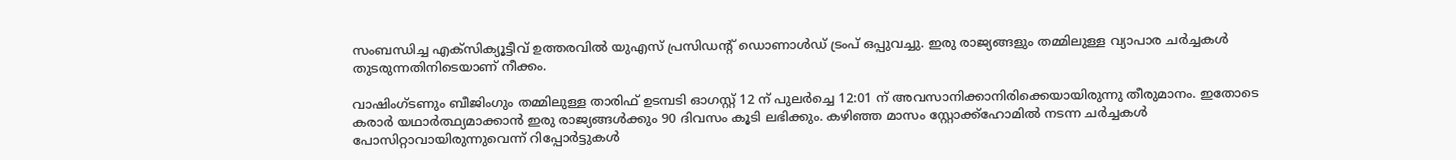സംബന്ധിച്ച എക്‌സിക്യൂട്ടീവ് ഉത്തരവില്‍ യുഎസ് പ്രസിഡന്റ് ഡൊണാള്‍ഡ് ട്രംപ് ഒപ്പുവച്ചു. ഇരു രാജ്യങ്ങളും തമ്മിലുള്ള വ്യാപാര ചര്‍ച്ചകള്‍ തുടരുന്നതിനിടെയാണ് നീക്കം.

വാഷിംഗ്ടണും ബീജിംഗും തമ്മിലുള്ള താരിഫ് ഉടമ്പടി ഓഗസ്റ്റ് 12 ന് പുലര്‍ച്ചെ 12:01 ന് അവസാനിക്കാനിരിക്കെയായിരുന്നു തീരുമാനം. ഇതോടെ കരാര്‍ യഥാര്‍ത്ഥ്യമാക്കാന്‍ ഇരു രാജ്യങ്ങള്‍ക്കും 90 ദിവസം കൂടി ലഭിക്കും. കഴിഞ്ഞ മാസം സ്റ്റോക്ക്‌ഹോമില്‍ നടന്ന ചര്‍ച്ചകള്‍ പോസിറ്റാവായിരുന്നുവെന്ന് റിപ്പോര്‍ട്ടുകള്‍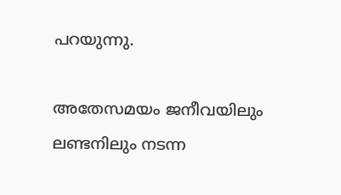പറയുന്നു.

അതേസമയം ജനീവയിലും ലണ്ടനിലും നടന്ന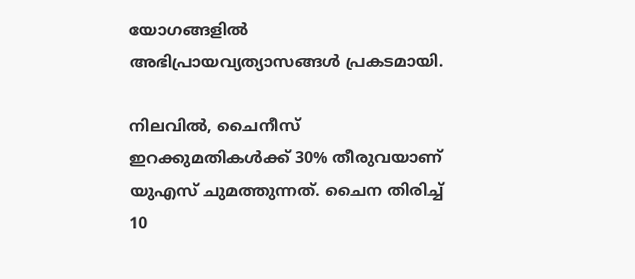യോഗങ്ങളില്‍ അഭിപ്രായവ്യത്യാസങ്ങള്‍ പ്രകടമായി.

നിലവില്‍, ചൈനീസ് ഇറക്കുമതികള്‍ക്ക് 30% തീരുവയാണ് യുഎസ് ചുമത്തുന്നത്. ചൈന തിരിച്ച് 10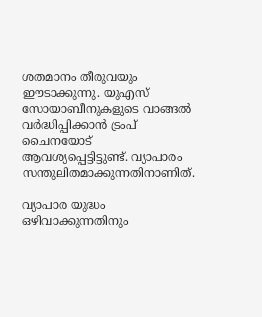ശതമാനം തീരുവയും ഈടാക്കുന്നു. യുഎസ് സോയാബീനുകളുടെ വാങ്ങല്‍ വര്‍ദ്ധിപ്പിക്കാന്‍ ട്രംപ് ചൈനയോട് ആവശ്യപ്പെട്ടിട്ടുണ്ട്. വ്യാപാരം സന്തുലിതമാക്കുന്നതിനാണിത്.

വ്യാപാര യുദ്ധം ഒഴിവാക്കുന്നതിനും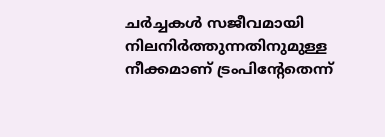ചര്‍ച്ചകള്‍ സജീവമായി നിലനിര്‍ത്തുന്നതിനുമുള്ള നീക്കമാണ് ട്രംപിന്റേതെന്ന്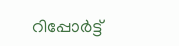റിപ്പോര്‍ട്ട്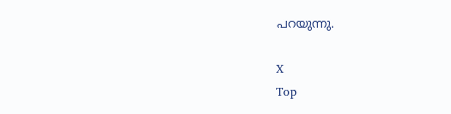പറയുന്നു.

X
Top